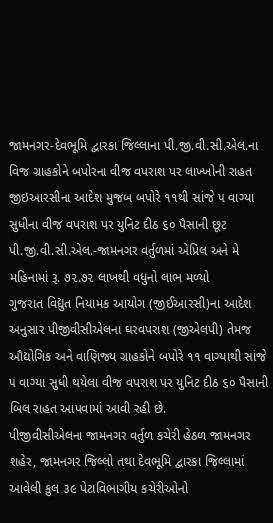જામનગર-દેવભૂમિ દ્વારકા જિલ્લાના પી.જી.વી.સી.એલ.ના વિજ ગ્રાહકોને બપોરના વીજ વપરાશ પર લાખ્ખોની રાહત
જીઇઆરસીના આદેશ મુજબ બપોરે ૧૧થી સાંજે ૫ વાગ્યા સુધીના વીજ વપરાશ પર યુનિટ દીઠ ૬૦ પૈસાની છૂટ પી.જી.વી.સી.એલ.-જામનગર વર્તુળમાં એપ્રિલ અને મે મહિનામાં રૂ. ૭૨.૭૨ લાખથી વધુનો લાભ મળ્યો
ગુજરાત વિદ્યુત નિયામક આયોગ (જીઈઆરસી)ના આદેશ અનુસાર પીજીવીસીએલના ઘરવપરાશ (જીએલપી) તેમજ ઔદ્યોગિક અને વાણિજ્ય ગ્રાહકોને બપોરે ૧૧ વાગ્યાથી સાંજે ૫ વાગ્યા સુધી થયેલા વીજ વપરાશ પર યુનિટ દીઠ ૬૦ પૈસાની બિલ રાહત આપવામાં આવી રહી છે.
પીજીવીસીએલના જામનગર વર્તુળ કચેરી હેઠળ જામનગર શહેર, જામનગર જિલ્લો તથા દેવભૂમિ દ્વારકા જિલ્લામાં આવેલી કુલ ૩૯ પેટાવિભાગીય કચેરીઓનો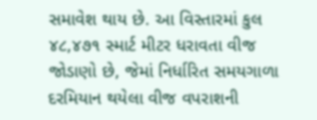સમાવેશ થાય છે. આ વિસ્તારમાં કુલ ૪૮,૪૭૧ સ્માર્ટ મીટર ધરાવતા વીજ જોડાણો છે, જેમાં નિર્ધારિત સમયગાળા દરમિયાન થયેલા વીજ વપરાશની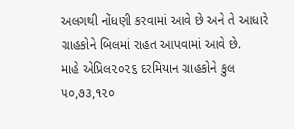અલગથી નોંધણી કરવામાં આવે છે અને તે આધારે ગ્રાહકોને બિલમાં રાહત આપવામાં આવે છે.
માહે એપ્રિલ૨૦૨૬ દરમિયાન ગ્રાહકોને કુલ ૫૦,૭૩,૧૨૦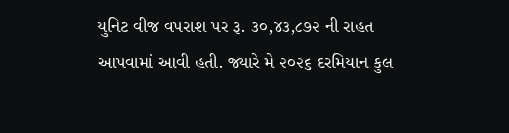યુનિટ વીજ વપરાશ પર રૂ. ૩૦,૪૩,૮૭૨ ની રાહત આપવામાં આવી હતી. જ્યારે મે ૨૦૨૬ દરમિયાન કુલ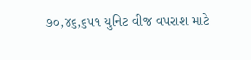૭૦,૪૬,૬૫૧ યુનિટ વીજ વપરાશ માટે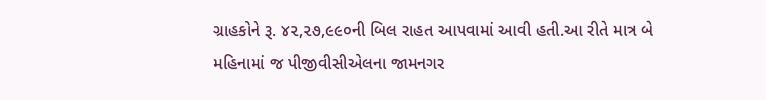ગ્રાહકોને રૂ. ૪૨,૨૭,૯૯૦ની બિલ રાહત આપવામાં આવી હતી.આ રીતે માત્ર બે મહિનામાં જ પીજીવીસીએલના જામનગર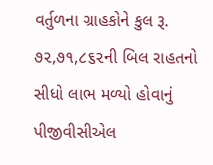વર્તુળના ગ્રાહકોને કુલ રૂ. ૭૨,૭૧,૮૬૨ની બિલ રાહતનો સીધો લાભ મળ્યો હોવાનું પીજીવીસીએલ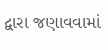દ્વારા જણાવવામાં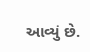આવ્યું છે.